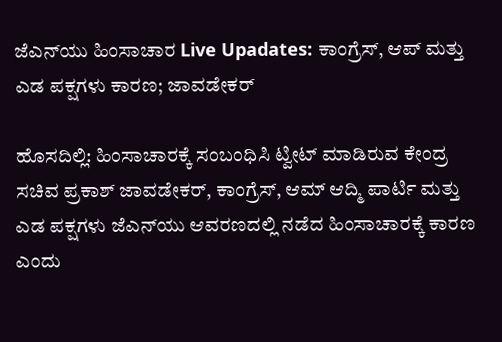ಜೆಎನ್‌ಯು ಹಿಂಸಾಚಾರ Live Upadates: ಕಾಂಗ್ರೆಸ್‌, ಆಪ್‌ ಮತ್ತು ಎಡ ಪಕ್ಷಗಳು ಕಾರಣ; ಜಾವಡೇಕರ್‌

ಹೊಸದಿಲ್ಲಿ: ಹಿಂಸಾಚಾರಕ್ಕೆ ಸಂಬಂಧಿಸಿ ಟ್ವೀಟ್‌ ಮಾಡಿರುವ ಕೇಂದ್ರ ಸಚಿವ ಪ್ರಕಾಶ್‌ ಜಾವಡೇಕರ್‌, ಕಾಂಗ್ರೆಸ್‌, ಆಮ್‌ ಆದ್ಮಿ ಪಾರ್ಟಿ ಮತ್ತು ಎಡ ಪಕ್ಷಗಳು ಜೆಎನ್‌ಯು ಆವರಣದಲ್ಲಿ ನಡೆದ ಹಿಂಸಾಚಾರಕ್ಕೆ ಕಾರಣ ಎಂದು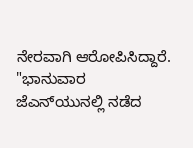ನೇರವಾಗಿ ಆರೋಪಿಸಿದ್ದಾರೆ. "ಭಾನುವಾರ ಜೆಎನ್‌ಯುನಲ್ಲಿ ನಡೆದ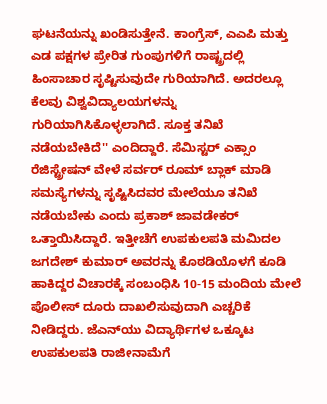ಘಟನೆಯನ್ನು ಖಂಡಿಸುತ್ತೇನೆ. ಕಾಂಗ್ರೆಸ್‌, ಎಎಪಿ ಮತ್ತು ಎಡ ಪಕ್ಷಗಳ ಪ್ರೇರಿತ ಗುಂಪುಗಳಿಗೆ ರಾಷ್ಟ್ರದಲ್ಲಿ ಹಿಂಸಾಚಾರ ಸೃಷ್ಟಿಸುವುದೇ ಗುರಿಯಾಗಿದೆ. ಅದರಲ್ಲೂ ಕೆಲವು ವಿಶ್ವವಿದ್ಯಾಲಯಗಳನ್ನು ಗುರಿಯಾಗಿಸಿಕೊಳ್ಳಲಾಗಿದೆ. ಸೂಕ್ತ ತನಿಖೆ ನಡೆಯಬೇಕಿದೆ'' ಎಂದಿದ್ದಾರೆ. ಸೆಮಿಸ್ಟರ್‌ ಎಕ್ಸಾಂ ರೆಜಿಸ್ಟ್ರೇಷನ್‌ ವೇಳೆ ಸರ್ವರ್‌ ರೂಮ್‌ ಬ್ಲಾಕ್‌ ಮಾಡಿ ಸಮಸ್ಯೆಗಳನ್ನು ಸೃಷ್ಟಿಸಿದವರ ಮೇಲೆಯೂ ತನಿಖೆ ನಡೆಯಬೇಕು ಎಂದು ಪ್ರಕಾಶ್‌ ಜಾವಡೇಕರ್‌ ಒತ್ತಾಯಿಸಿದ್ದಾರೆ. ಇತ್ತೀಚೆಗೆ ಉಪಕುಲಪತಿ ಮಮಿದಲ ಜಗದೇಶ್‌ ಕುಮಾರ್‌ ಅವರನ್ನು ಕೊಠಡಿಯೊಳಗೆ ಕೂಡಿ ಹಾಕಿದ್ದರ ವಿಚಾರಕ್ಕೆ ಸಂಬಂಧಿಸಿ 10-15 ಮಂದಿಯ ಮೇಲೆ ಪೊಲೀಸ್‌ ದೂರು ದಾಖಲಿಸುವುದಾಗಿ ಎಚ್ಚರಿಕೆ ನೀಡಿದ್ದರು. ಜೆಎನ್‌ಯು ವಿದ್ಯಾರ್ಥಿಗಳ ಒಕ್ಕೂಟ ಉಪಕುಲಪತಿ ರಾಜೀನಾಮೆಗೆ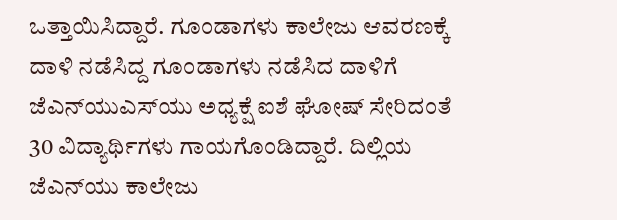ಒತ್ತಾಯಿಸಿದ್ದಾರೆ. ಗೂಂಡಾಗಳು ಕಾಲೇಜು ಆವರಣಕ್ಕೆ ದಾಳಿ ನಡೆಸಿದ್ದ ಗೂಂಡಾಗಳು ನಡೆಸಿದ ದಾಳಿಗೆ ಜೆಎನ್‌ಯುಎಸ್‌ಯು ಅಧ್ಯಕ್ಷೆ ಐಶೆ ಘೋಷ್‌ ಸೇರಿದಂತೆ 30 ವಿದ್ಯಾರ್ಥಿಗಳು ಗಾಯಗೊಂಡಿದ್ದಾರೆ. ದಿಲ್ಲಿಯ ಜೆಎನ್‌ಯು ಕಾಲೇಜು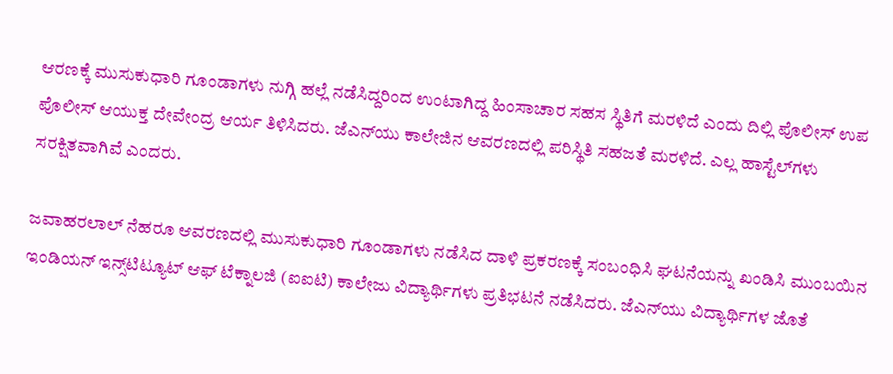ಆರಣಕ್ಕೆ ಮುಸುಕುಧಾರಿ ಗೂಂಡಾಗಳು ನುಗ್ಗಿ ಹಲ್ಲೆ ನಡೆಸಿದ್ದರಿಂದ ಉಂಟಾಗಿದ್ದ ಹಿಂಸಾಚಾರ ಸಹಸ ಸ್ಥಿತಿಗೆ ಮರಳಿದೆ ಎಂದು ದಿಲ್ಲಿ ಪೊಲೀಸ್‌ ಉಪ ಪೊಲೀಸ್‌ ಆಯುಕ್ತ ದೇವೇಂದ್ರ ಆರ್ಯ ತಿಳಿಸಿದರು. ಜೆಎನ್‌ಯು ಕಾಲೇಜಿನ ಆವರಣದಲ್ಲಿ ಪರಿಸ್ಥಿತಿ ಸಹಜತೆ ಮರಳಿದೆ. ಎಲ್ಲ ಹಾಸ್ಟೆಲ್‌ಗಳು ಸರಕ್ಷಿತವಾಗಿವೆ ಎಂದರು.

ಜವಾಹರಲಾಲ್‌ ನೆಹರೂ ಆವರಣದಲ್ಲಿ ಮುಸುಕುಧಾರಿ ಗೂಂಡಾಗಳು ನಡೆಸಿದ ದಾಳಿ ಪ್ರಕರಣಕ್ಕೆ ಸಂಬಂಧಿಸಿ ಘಟನೆಯನ್ನು ಖಂಡಿಸಿ ಮುಂಬಯಿನ ಇಂಡಿಯನ್‌ ಇನ್ಸ್‌ಟಿಟ್ಯೂಟ್‌ ಆಫ್‌ ಟೆಕ್ನಾಲಜಿ (ಐಐಟಿ) ಕಾಲೇಜು ವಿದ್ಯಾರ್ಥಿಗಳು ಪ್ರತಿಭಟನೆ ನಡೆಸಿದರು. ಜೆಎನ್‌ಯು ವಿದ್ಯಾರ್ಥಿಗಳ ಜೊತೆ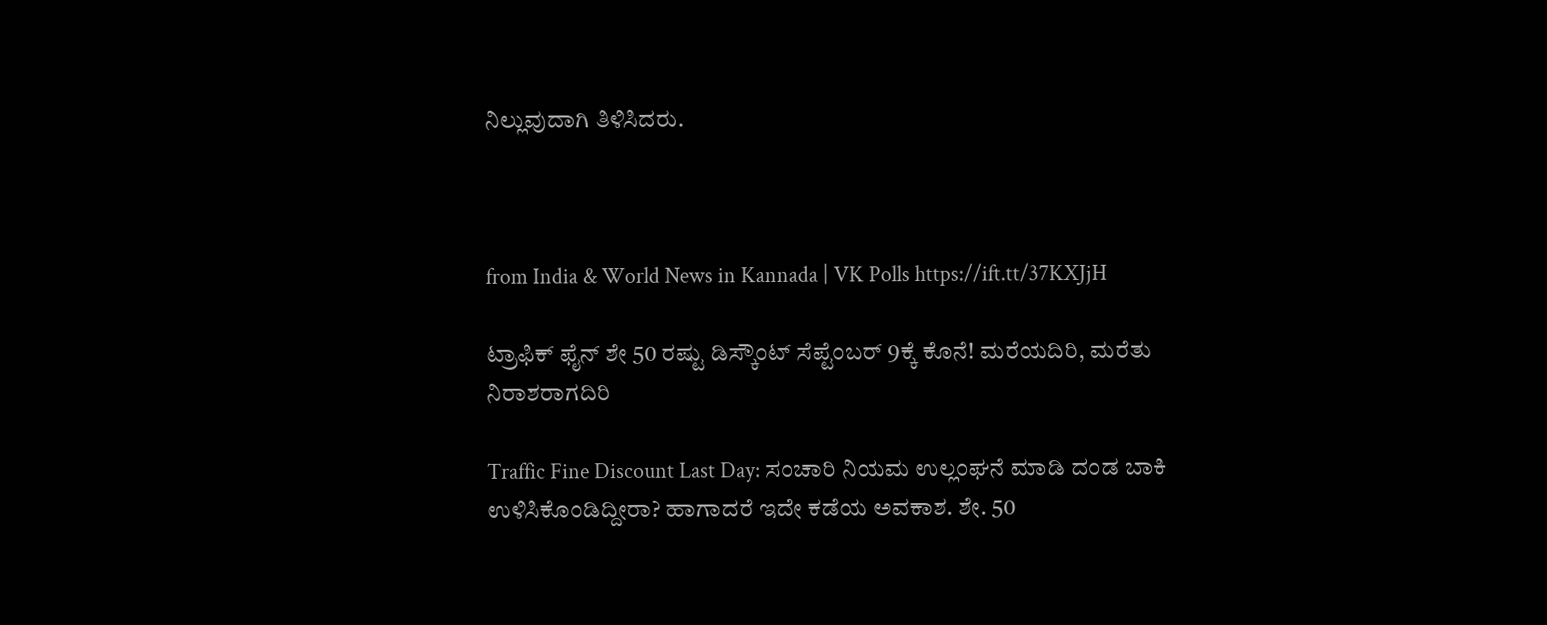ನಿಲ್ಲುವುದಾಗಿ ತಿಳಿಸಿದರು.



from India & World News in Kannada | VK Polls https://ift.tt/37KXJjH

ಟ್ರಾಫಿಕ್‌ ಫೈನ್‌ ಶೇ 50 ರಷ್ಟು ಡಿಸ್ಕೌಂಟ್‌ ಸೆಪ್ಟೆಂಬರ್‌ 9ಕ್ಕೆ ಕೊನೆ! ಮರೆಯದಿರಿ, ಮರೆತು ನಿರಾಶರಾಗದಿರಿ

Traffic Fine Discount Last Day: ಸಂಚಾರಿ ನಿಯಮ ಉಲ್ಲಂಘನೆ ಮಾಡಿ ದಂಡ ಬಾಕಿ ಉಳಿಸಿಕೊಂಡಿದ್ದೀರಾ? ಹಾಗಾದರೆ ಇದೇ ಕಡೆಯ ಅವಕಾಶ. ಶೇ. 50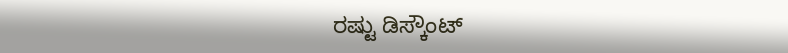ರಷ್ಟು ಡಿಸ್ಕೌಂಟ್‌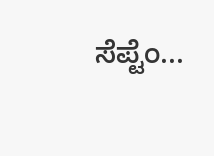ಸೆಪ್ಟೆಂ...